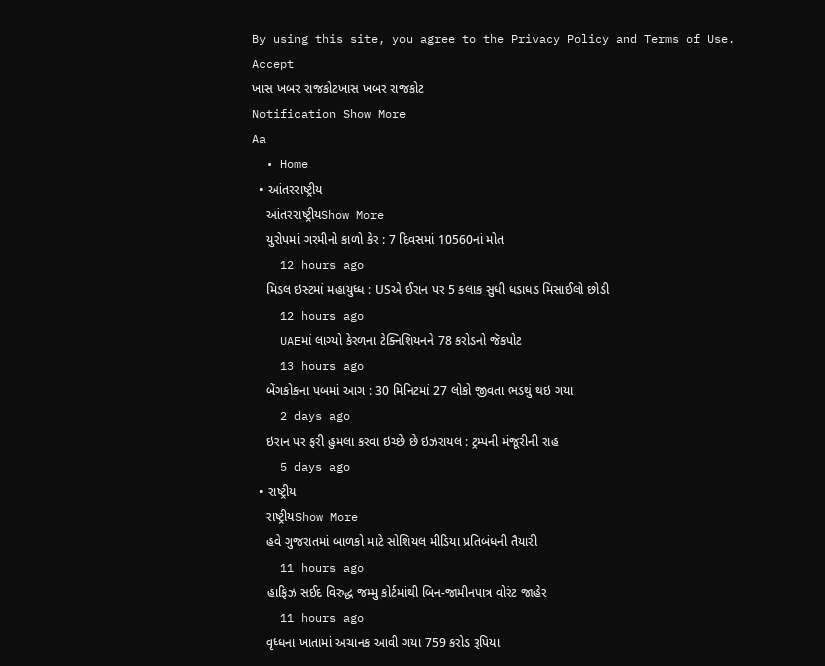By using this site, you agree to the Privacy Policy and Terms of Use.
Accept
ખાસ ખબર રાજકોટખાસ ખબર રાજકોટ
Notification Show More
Aa
  • Home
  • આંતરરાષ્ટ્રીય
    આંતરરાષ્ટ્રીયShow More
    યુરોપમાં ગરમીનો કાળો કેર : 7 દિવસમાં 10560નાં મોત
    12 hours ago
    મિડલ ઇસ્ટમાં મહાયુધ્ધ : USએ ઈરાન પર 5 કલાક સુધી ધડાધડ મિસાઈલો છોડી
    12 hours ago
    UAEમાં લાગ્યો કેરળના ટેક્નિશિયનને 78 કરોડનો જૅકપોટ
    13 hours ago
    બેંગકોકના પબમાં આગ : 30 મિનિટમાં 27 લોકો જીવતા ભડથું થઇ ગયા
    2 days ago
    ઇરાન પર ફરી હુમલા કરવા ઇચ્છે છે ઇઝરાયલ : ટ્રમ્પની મંજૂરીની રાહ
    5 days ago
  • રાષ્ટ્રીય
    રાષ્ટ્રીયShow More
    હવે ગુજરાતમાં બાળકો માટે સોશિયલ મીડિયા પ્રતિબંધની તૈયારી
    11 hours ago
    હાફિઝ સઈદ વિરુદ્ધ જમ્મુ કોર્ટમાંથી બિન-જામીનપાત્ર વોરંટ જાહેર
    11 hours ago
    વૃધ્ધના ખાતામાં અચાનક આવી ગયા 759 કરોડ રૂપિયા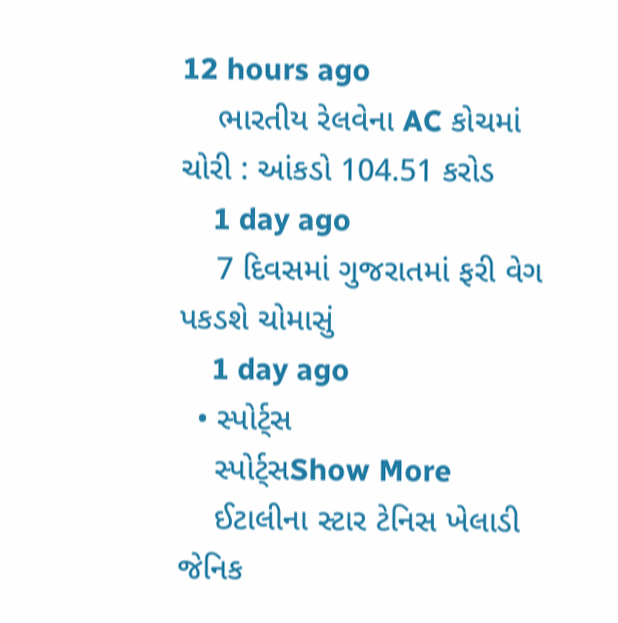12 hours ago
    ભારતીય રેલવેના AC કોચમાં ચોરી : આંકડો 104.51 કરોડ
    1 day ago
    7 દિવસમાં ગુજરાતમાં ફરી વેગ પકડશે ચોમાસું
    1 day ago
  • સ્પોર્ટ્સ
    સ્પોર્ટ્સShow More
    ઈટાલીના સ્ટાર ટેનિસ ખેલાડી જેનિક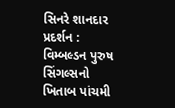સિનરે શાનદાર પ્રદર્શન : વિમ્બલ્ડન પુરુષ સિંગલ્સનો ખિતાબ પાંચમી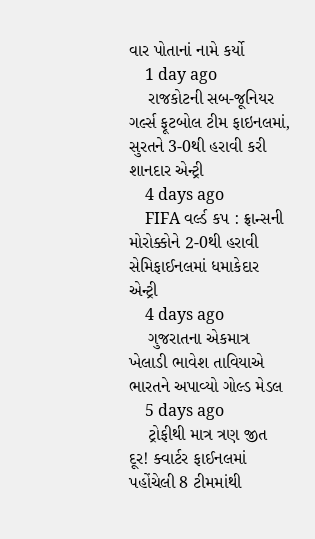વાર પોતાનાં નામે કર્યો
    1 day ago
    રાજકોટની સબ-જૂનિયર ગર્લ્સ ફૂટબોલ ટીમ ફાઇનલમાં, સુરતને 3-0થી હરાવી કરી શાનદાર એન્ટ્રી
    4 days ago
    FIFA વર્લ્ડ કપ : ફ્રાન્સની મોરોક્કોને 2-0થી હરાવી સેમિફાઈનલમાં ધમાકેદાર એન્ટ્રી
    4 days ago
    ગુજરાતના એકમાત્ર ખેલાડી ભાવેશ તાવિયાએ ભારતને અપાવ્યો ગોલ્ડ મેડલ
    5 days ago
    ટ્રોફીથી માત્ર ત્રણ જીત દૂર! ક્વાર્ટર ફાઈનલમાં પહોંચેલી 8 ટીમમાંથી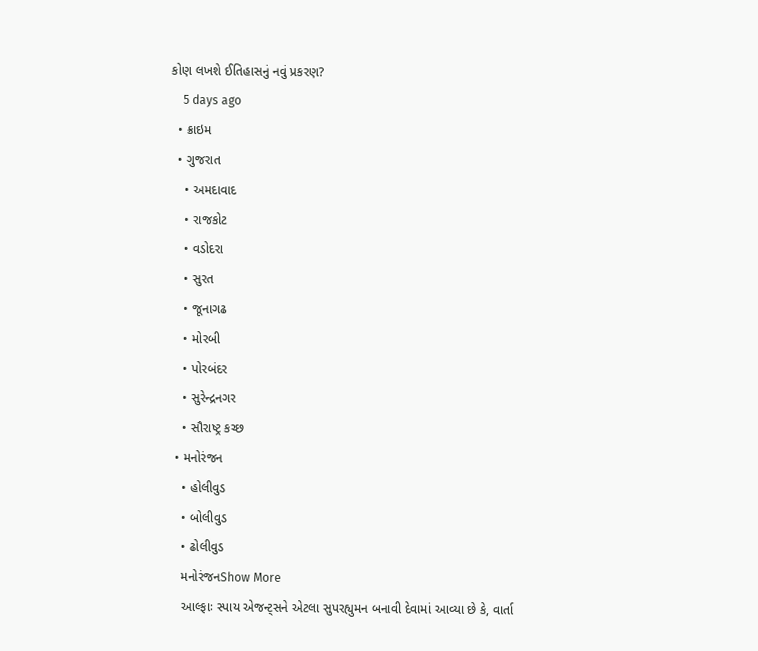કોણ લખશે ઈતિહાસનું નવું પ્રકરણ?
    5 days ago
  • ક્રાઇમ
  • ગુજરાત
    • અમદાવાદ
    • રાજકોટ
    • વડોદરા
    • સુરત
    • જૂનાગઢ
    • મોરબી
    • પોરબંદર
    • સુરેન્દ્રનગર
    • સૌરાષ્ટ્ર કચ્છ
  • મનોરંજન
    • હોલીવુડ
    • બોલીવુડ
    • ઢોલીવુડ
    મનોરંજનShow More
    આલ્ફાઃ સ્પાય એજન્ટ્સને એટલા સુપરહ્યુમન બનાવી દેવામાં આવ્યા છે કે, વાર્તા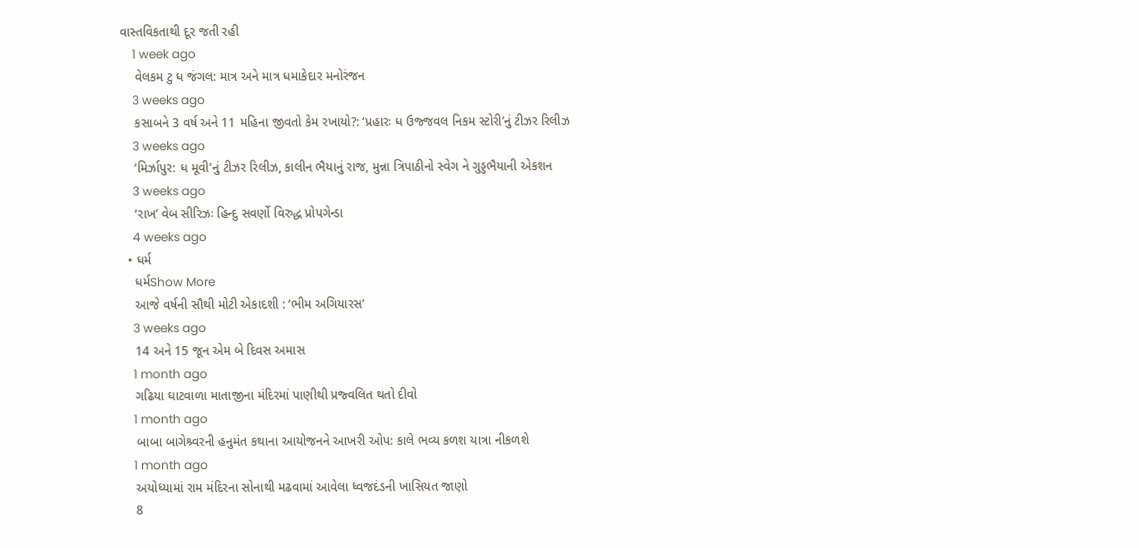વાસ્તવિકતાથી દૂર જતી રહી
    1 week ago
    વેલકમ ટુ ધ જંગલ: માત્ર અને માત્ર ધમાકેદાર મનોરંજન
    3 weeks ago
    કસાબને 3 વર્ષ અને 11 મહિના જીવતો કેમ રખાયો?: ‘પ્રહારઃ ધ ઉજ્જવલ નિકમ સ્ટોરી’નું ટીઝર રિલીઝ
    3 weeks ago
    ‘મિર્ઝાપુર: ધ મૂવી’નું ટીઝર રિલીઝ, કાલીન ભૈયાનું રાજ, મુન્ના ત્રિપાઠીનો સ્વેગ ને ગુડ્ડભૈયાની એકશન
    3 weeks ago
    ‘રાખ’ વેબ સીરિઝઃ હિન્દુ સવર્ણો વિરુદ્ધ પ્રોપગેન્ડા
    4 weeks ago
  • ધર્મ
    ધર્મShow More
    આજે વર્ષની સૌથી મોટી એકાદશી : ‘ભીમ અગિયારસ’
    3 weeks ago
    14 અને 15 જૂન એમ બે દિવસ અમાસ
    1 month ago
    ગઢિયા ઘાટવાળા માતાજીના મંદિરમાં પાણીથી પ્રજ્વલિત થતો દીવો
    1 month ago
    બાબા બાગેશ્ર્વરની હનુમંત કથાના આયોજનને આખરી ઓપ: કાલે ભવ્ય કળશ યાત્રા નીકળશે
    1 month ago
    અયોધ્યામાં રામ મંદિરના સોનાથી મઢવામાં આવેલા ધ્વજદંડની ખાસિયત જાણો
    8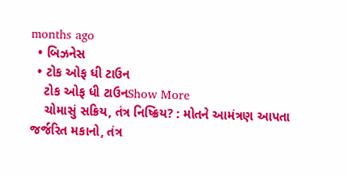months ago
  • બિઝનેસ
  • ટોક ઓફ ધી ટાઉન
    ટોક ઓફ ધી ટાઉનShow More
    ચોમાસું સક્રિય, તંત્ર નિષ્ક્રિય? : મોતને આમંત્રણ આપતા જર્જરિત મકાનો, તંત્ર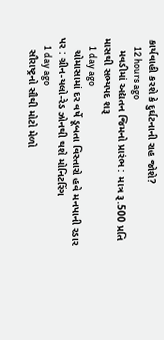કાર્યવાહી કરશે કે દુર્ઘટનાની રાહ જોશે?
    12 hours ago
    મવડીમાં અદ્યતન જિમનો પ્રારંભ : માત્ર રૂ.500 પ્રતિ માસથી સભ્યપદ શરૂ
    1 day ago
    ચોમાસામાં દર વર્ષે ડૂબતા વિસ્તારો હવે મનપાની રડાર પર : ગ્રીન-યલો-રેડ ઝોનથી થશે મોનિટરિંગ
    1 day ago
    સૌરાષ્ટ્રનો સૌથી મોટો મેળો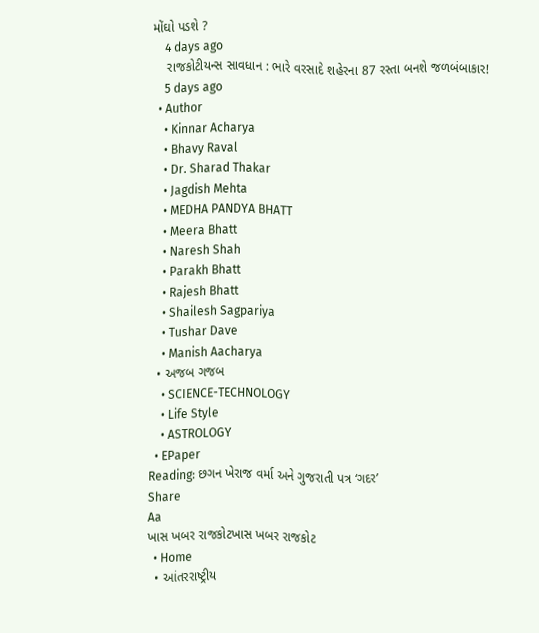મોંઘો પડશે ?
    4 days ago
    રાજકોટીયન્સ સાવધાન : ભારે વરસાદે શહેરના 87 રસ્તા બનશે જળબંબાકાર!
    5 days ago
  • Author
    • Kinnar Acharya
    • Bhavy Raval
    • Dr. Sharad Thakar
    • Jagdish Mehta
    • MEDHA PANDYA BHATT
    • Meera Bhatt
    • Naresh Shah
    • Parakh Bhatt
    • Rajesh Bhatt
    • Shailesh Sagpariya
    • Tushar Dave
    • Manish Aacharya
  • અજબ ગજબ
    • SCIENCE-TECHNOLOGY
    • Life Style
    • ASTROLOGY
  • EPaper
Reading: છગન ખેરાજ વર્મા અને ગુજરાતી પત્ર ‘ગદર’
Share
Aa
ખાસ ખબર રાજકોટખાસ ખબર રાજકોટ
  • Home
  • આંતરરાષ્ટ્રીય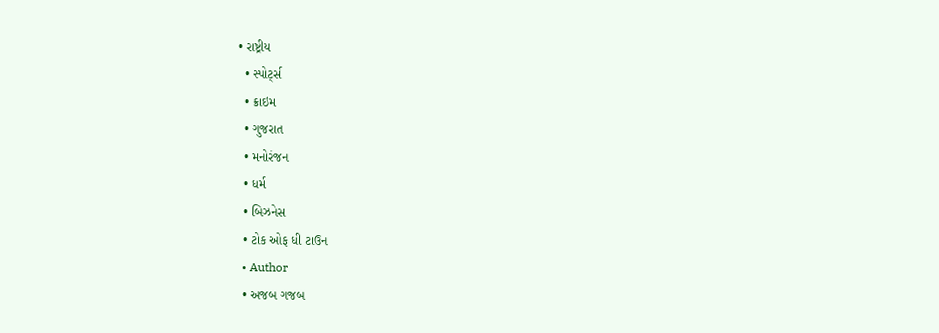• રાષ્ટ્રીય
  • સ્પોર્ટ્સ
  • ક્રાઇમ
  • ગુજરાત
  • મનોરંજન
  • ધર્મ
  • બિઝનેસ
  • ટોક ઓફ ધી ટાઉન
  • Author
  • અજબ ગજબ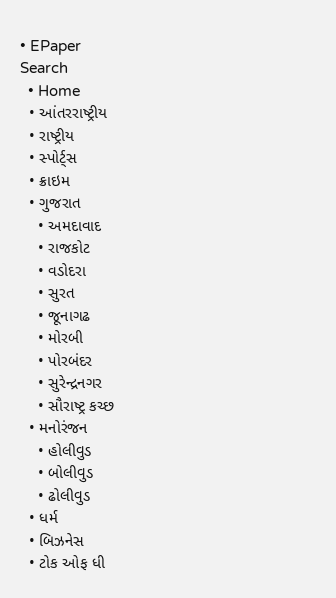• EPaper
Search
  • Home
  • આંતરરાષ્ટ્રીય
  • રાષ્ટ્રીય
  • સ્પોર્ટ્સ
  • ક્રાઇમ
  • ગુજરાત
    • અમદાવાદ
    • રાજકોટ
    • વડોદરા
    • સુરત
    • જૂનાગઢ
    • મોરબી
    • પોરબંદર
    • સુરેન્દ્રનગર
    • સૌરાષ્ટ્ર કચ્છ
  • મનોરંજન
    • હોલીવુડ
    • બોલીવુડ
    • ઢોલીવુડ
  • ધર્મ
  • બિઝનેસ
  • ટોક ઓફ ધી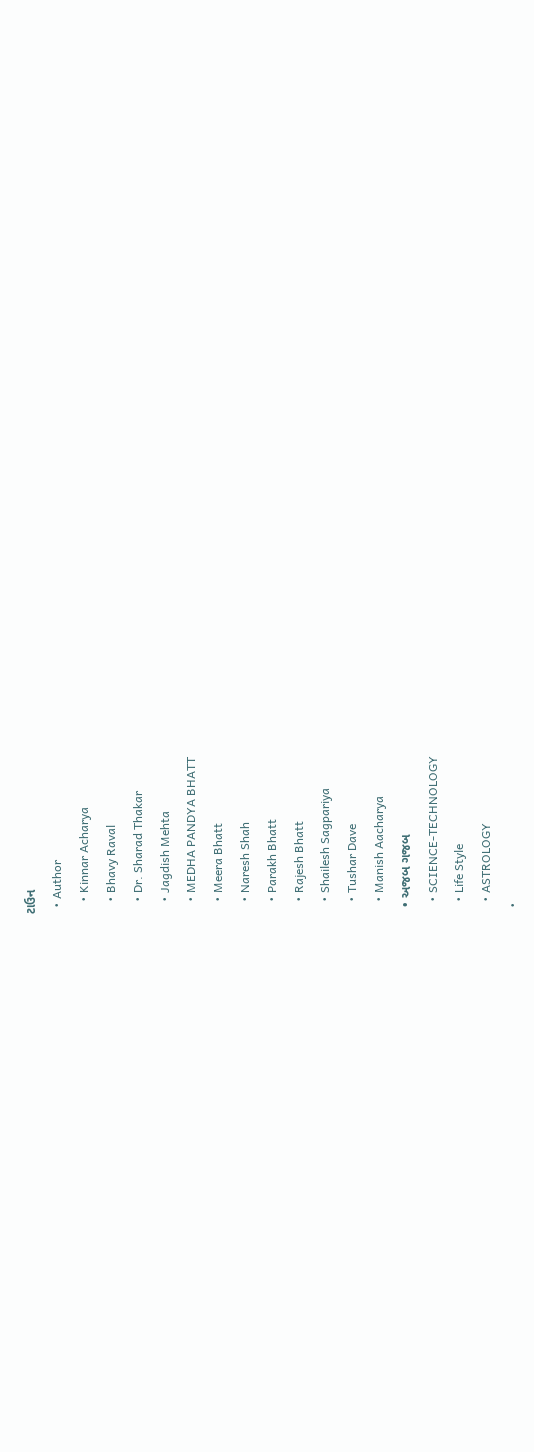ટાઉન
  • Author
    • Kinnar Acharya
    • Bhavy Raval
    • Dr. Sharad Thakar
    • Jagdish Mehta
    • MEDHA PANDYA BHATT
    • Meera Bhatt
    • Naresh Shah
    • Parakh Bhatt
    • Rajesh Bhatt
    • Shailesh Sagpariya
    • Tushar Dave
    • Manish Aacharya
  • અજબ ગજબ
    • SCIENCE-TECHNOLOGY
    • Life Style
    • ASTROLOGY
  •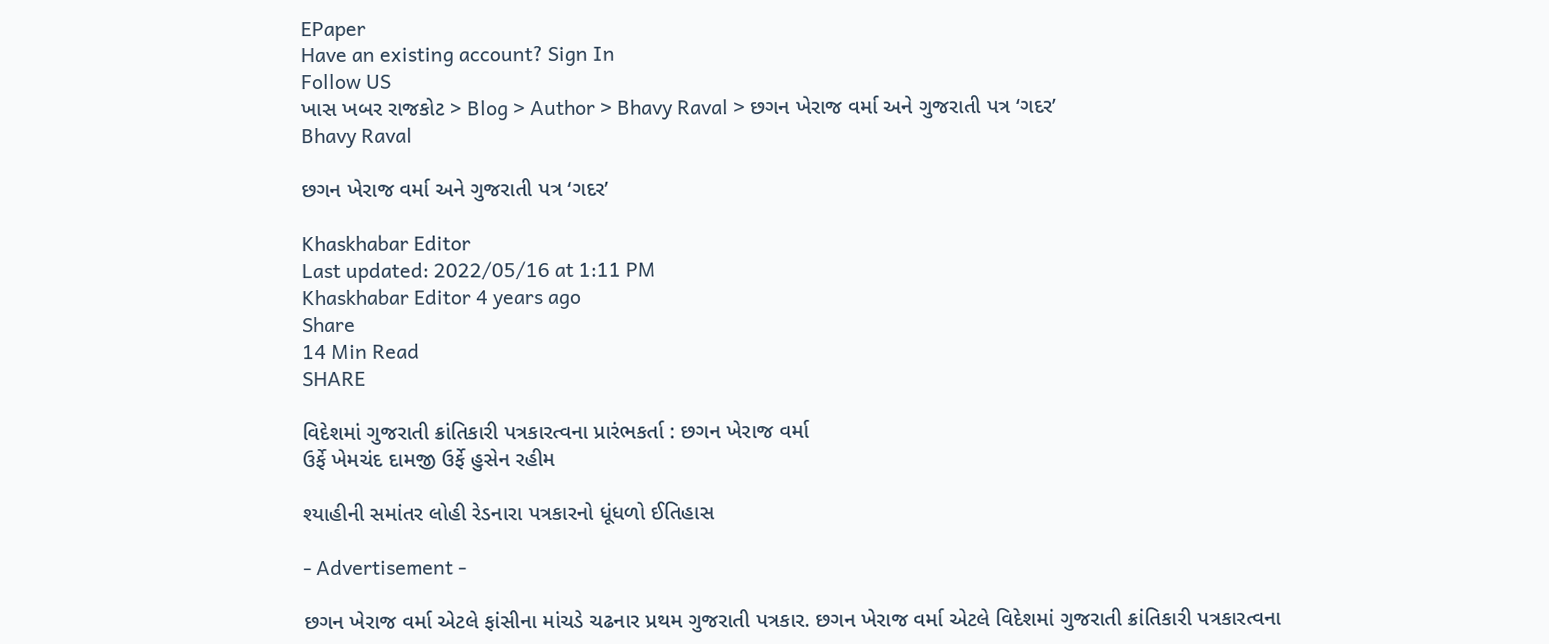EPaper
Have an existing account? Sign In
Follow US
ખાસ ખબર રાજકોટ > Blog > Author > Bhavy Raval > છગન ખેરાજ વર્મા અને ગુજરાતી પત્ર ‘ગદર’
Bhavy Raval

છગન ખેરાજ વર્મા અને ગુજરાતી પત્ર ‘ગદર’

Khaskhabar Editor
Last updated: 2022/05/16 at 1:11 PM
Khaskhabar Editor 4 years ago
Share
14 Min Read
SHARE

વિદેશમાં ગુજરાતી ક્રાંતિકારી પત્રકારત્વના પ્રારંભકર્તા : છગન ખેરાજ વર્મા
ઉર્ફે ખેમચંદ દામજી ઉર્ફે હુસેન રહીમ

શ્યાહીની સમાંતર લોહી રેડનારા પત્રકારનો ધૂંધળો ઈતિહાસ

- Advertisement -

છગન ખેરાજ વર્મા એટલે ફાંસીના માંચડે ચઢનાર પ્રથમ ગુજરાતી પત્રકાર. છગન ખેરાજ વર્મા એટલે વિદેશમાં ગુજરાતી ક્રાંતિકારી પત્રકારત્વના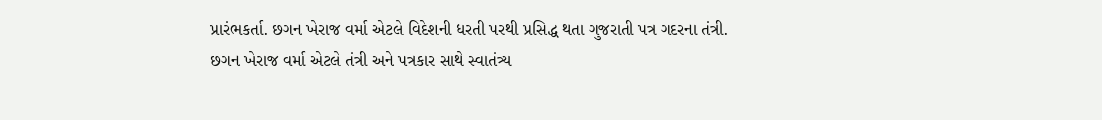પ્રારંભકર્તા. છગન ખેરાજ વર્મા એટલે વિદેશની ધરતી પરથી પ્રસિદ્ધ થતા ગુજરાતી પત્ર ગદરના તંત્રી. છગન ખેરાજ વર્મા એટલે તંત્રી અને પત્રકાર સાથે સ્વાતંત્ર્ય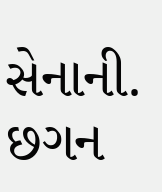સેનાની. છગન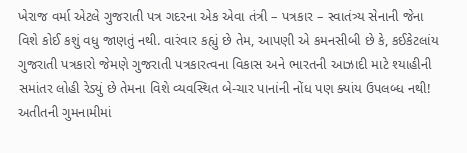ખેરાજ વર્મા એટલે ગુજરાતી પત્ર ગદરના એક એવા તંત્રી – પત્રકાર – સ્વાતંત્ર્ય સેનાની જેના વિશે કોઈ કશું વધુ જાણતું નથી. વારંવાર કહ્યું છે તેમ, આપણી એ કમનસીબી છે કે, કઈકેટલાંય ગુજરાતી પત્રકારો જેમણે ગુજરાતી પત્રકારત્વના વિકાસ અને ભારતની આઝાદી માટે શ્યાહીની સમાંતર લોહી રેડ્યું છે તેમના વિશે વ્યવસ્થિત બે-ચાર પાનાંની નોંધ પણ ક્યાંય ઉપલબ્ધ નથી! અતીતની ગુમનામીમાં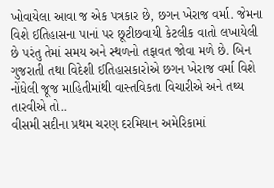ખોવાયેલા આવા જ એક પત્રકાર છે, છગન ખેરાજ વર્મા. જેમના વિશે ઈતિહાસના પાનાં પર છૂટીછવાયી કેટલીક વાતો લખાયેલી છે પરંતુ તેમાં સમય અને સ્થળનો તફાવત જોવા મળે છે. બિન ગુજરાતી તથા વિદેશી ઈતિહાસકારોએ છગન ખેરાજ વર્મા વિશે નોંધેલી જૂજ માહિતીમાંથી વાસ્તવિકતા વિચારીએ અને તથ્ય તારવીએ તો..
વીસમી સદીના પ્રથમ ચરણ દરમિયાન અમેરિકામાં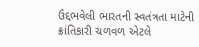ઉદ્દભવેલી ભારતની સ્વતંત્રતા માટેની ક્રાંતિકારી ચળવળ એટલે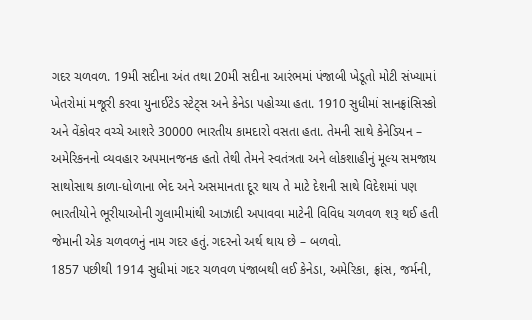ગદર ચળવળ. 19મી સદીના અંત તથા 20મી સદીના આરંભમાં પંજાબી ખેડૂતો મોટી સંખ્યામાં ખેતરોમાં મજૂરી કરવા યુનાઈટેડ સ્ટેટ્સ અને કેનેડા પહોચ્યા હતા. 1910 સુધીમાં સાનફ્રાંસિસ્કો અને વેંકોવર વચ્ચે આશરે 30000 ભારતીય કામદારો વસતા હતા. તેમની સાથે કેનેડિયન – અમેરિકનનો વ્યવહાર અપમાનજનક હતો તેથી તેમને સ્વતંત્રતા અને લોકશાહીનું મૂલ્ય સમજાય સાથોસાથ કાળા-ધોળાના ભેદ અને અસમાનતા દૂર થાય તે માટે દેશની સાથે વિદેશમાં પણ ભારતીયોને ભૂરીયાઓની ગુલામીમાંથી આઝાદી અપાવવા માટેની વિવિધ ચળવળ શરૂ થઈ હતી જેમાની એક ચળવળનું નામ ગદર હતું. ગદરનો અર્થ થાય છે – બળવો.
1857 પછીથી 1914 સુધીમાં ગદર ચળવળ પંજાબથી લઈ કેનેડા, અમેરિકા, ફ્રાંસ, જર્મની,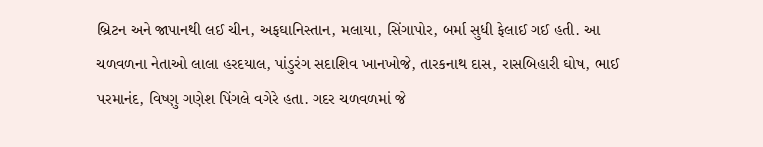બ્રિટન અને જાપાનથી લઈ ચીન, અફઘાનિસ્તાન, મલાયા, સિંગાપોર, બર્મા સુધી ફેલાઈ ગઈ હતી. આ ચળવળના નેતાઓ લાલા હરદયાલ, પાંડુરંગ સદાશિવ ખાનખોજે, તારકનાથ દાસ, રાસબિહારી ઘોષ, ભાઈ પરમાનંદ, વિષ્ણુ ગણેશ પિંગલે વગેરે હતા. ગદર ચળવળમાં જે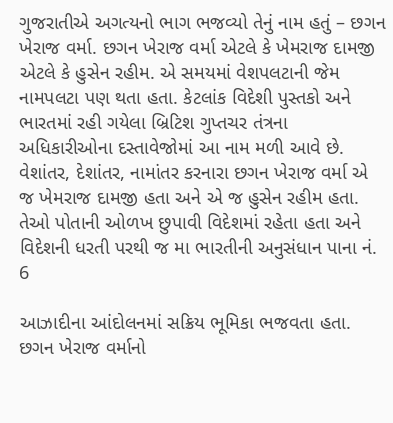ગુજરાતીએ અગત્યનો ભાગ ભજવ્યો તેનું નામ હતું – છગન ખેરાજ વર્મા. છગન ખેરાજ વર્મા એટલે કે ખેમરાજ દામજી એટલે કે હુસેન રહીમ. એ સમયમાં વેશપલટાની જેમ નામપલટા પણ થતા હતા. કેટલાંક વિદેશી પુસ્તકો અને ભારતમાં રહી ગયેલા બ્રિટિશ ગુપ્તચર તંત્રના અધિકારીઓના દસ્તાવેજોમાં આ નામ મળી આવે છે. વેશાંતર, દેશાંતર, નામાંતર કરનારા છગન ખેરાજ વર્મા એ જ ખેમરાજ દામજી હતા અને એ જ હુસેન રહીમ હતા. તેઓ પોતાની ઓળખ છુપાવી વિદેશમાં રહેતા હતા અને વિદેશની ધરતી પરથી જ મા ભારતીની અનુસંધાન પાના નં. 6

આઝાદીના આંદોલનમાં સક્રિય ભૂમિકા ભજવતા હતા.
છગન ખેરાજ વર્માનો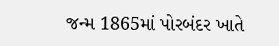જન્મ 1865માં પોરબંદર ખાતે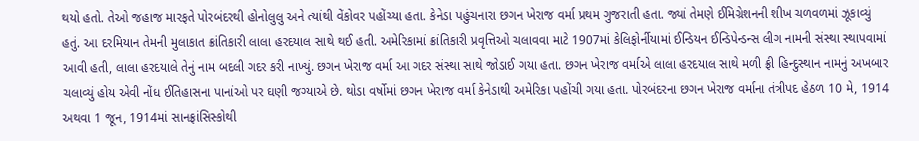થયો હતો. તેઓ જહાજ મારફતે પોરબંદરથી હોનોલુલુ અને ત્યાંથી વેંકોવર પહોંચ્યા હતા. કેનેડા પહુંચનારા છગન ખેરાજ વર્મા પ્રથમ ગુજરાતી હતા. જ્યાં તેમણે ઈમિગ્રેશનની શીખ ચળવળમાં ઝૂકાવ્યું હતું. આ દરમિયાન તેમની મુલાકાત ક્રાંતિકારી લાલા હરદયાલ સાથે થઈ હતી. અમેરિકામાં ક્રાંતિકારી પ્રવૃત્તિઓ ચલાવવા માટે 1907માં કેલિફોર્નીયામાં ઈન્ડિયન ઈન્ડિપેન્ડન્સ લીગ નામની સંસ્થા સ્થાપવામાં આવી હતી, લાલા હરદયાલે તેનું નામ બદલી ગદર કરી નાખ્યું. છગન ખેરાજ વર્મા આ ગદર સંસ્થા સાથે જોડાઈ ગયા હતા. છગન ખેરાજ વર્માએ લાલા હરદયાલ સાથે મળી ફ્રી હિન્દુસ્થાન નામનું અખબાર ચલાવ્યું હોય એવી નોંધ ઈતિહાસના પાનાંઓ પર ઘણી જગ્યાએ છે. થોડા વર્ષોમાં છગન ખેરાજ વર્મા કેનેડાથી અમેરિકા પહોંચી ગયા હતા. પોરબંદરના છગન ખેરાજ વર્માના તંત્રીપદ હેઠળ 10 મે, 1914 અથવા 1 જૂન, 1914માં સાનફ્રાંસિસ્કોથી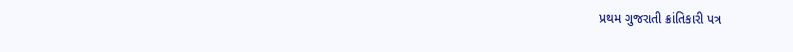પ્રથમ ગુજરાતી ક્રાંતિકારી પત્ર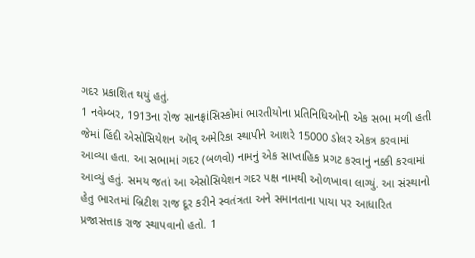ગદર પ્રકાશિત થયું હતું.
1 નવેમ્બર, 1913ના રોજ સાનફ્રાંસિસ્કોમાં ભારતીયોના પ્રતિનિધિઓની એક સભા મળી હતી જેમાં હિંદી એસોસિયેશન ઑવ્ અમેરિકા સ્થાપીને આશરે 15000 ડોલર એકત્ર કરવામાં આવ્યા હતા. આ સભામાં ગદર (બળવો) નામનું એક સાપ્તાહિક પ્રગટ કરવાનું નક્કી કરવામાં આવ્યું હતું. સમય જતાં આ એસોસિયેશન ગદર પક્ષ નામથી ઓળખાવા લાગ્યું. આ સંસ્થાનો હેતુ ભારતમાં બ્રિટીશ રાજ દૂર કરીને સ્વતંત્રતા અને સમાનતાના પાયા પર આધારિત પ્રજાસત્તાક રાજ સ્થાપવાનો હતો. 1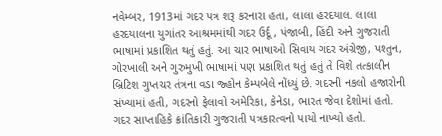નવેમ્બર, 1913માં ગદર પત્ર શરૂ કરનારા હતા, લાલા હરદયાલ. લાલા હરદયાલના યુગાંતર આશ્રમમાંથી ગદર ઉર્દૂ, પંજાબી, હિંદી અને ગુજરાતી ભાષામાં પ્રકાશિત થતું હતું. આ ચાર ભાષાઓ સિવાય ગદર અંગ્રેજી, પશ્તુન, ગોરખાલી અને ગુરુમુખી ભાષામાં પણ પ્રકાશિત થતું હતું તે વિશે તત્કાલીન બ્રિટિશ ગુપ્તચર તંત્રના વડા જ્હોન કેમ્પબેલે નોંધ્યું છે. ગદરની નકલો હજારોની સંખ્યામાં હતી, ગદરનો ફેલાવો અમેરિકા, કેનેડા, ભારત જેવા દેશોમાં હતો.
ગદર સાપ્તાહિકે ક્રાંતિકારી ગુજરાતી પત્રકારત્વનો પાયો નાખ્યો હતો.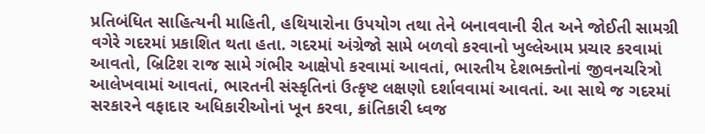પ્રતિબંધિત સાહિત્યની માહિતી, હથિયારોના ઉપયોગ તથા તેને બનાવવાની રીત અને જોઈતી સામગ્રી વગેરે ગદરમાં પ્રકાશિત થતા હતા. ગદરમાં અંગ્રેજો સામે બળવો કરવાનો ખુલ્લેઆમ પ્રચાર કરવામાં આવતો, બ્રિટિશ રાજ સામે ગંભીર આક્ષેપો કરવામાં આવતાં, ભારતીય દેશભક્તોનાં જીવનચરિત્રો આલેખવામાં આવતાં, ભારતની સંસ્કૃતિનાં ઉત્કૃષ્ટ લક્ષણો દર્શાવવામાં આવતાં. આ સાથે જ ગદરમાં સરકારને વફાદાર અધિકારીઓનાં ખૂન કરવા, ક્રાંતિકારી ધ્વજ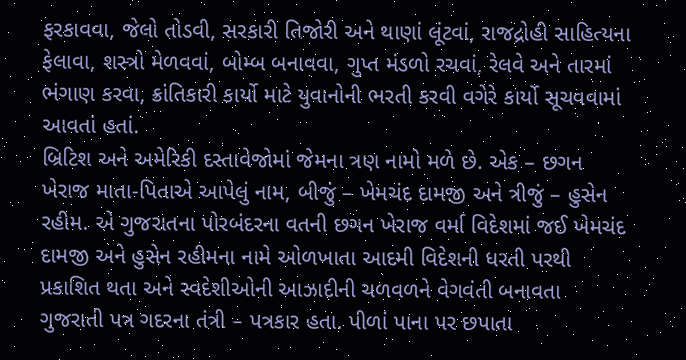ફરકાવવા, જેલો તોડવી, સરકારી તિજોરી અને થાણાં લૂંટવાં, રાજદ્રોહી સાહિત્યના ફેલાવા, શસ્ત્રો મેળવવાં, બોમ્બ બનાવવા, ગુપ્ત મંડળો રચવાં, રેલવે અને તારમાં ભંગાણ કરવા, ક્રાંતિકારી કાર્યો માટે યુવાનોની ભરતી કરવી વગેરે કાર્યો સૂચવવામાં આવતાં હતાં.
બ્રિટિશ અને અમેરિકી દસ્તાવેજોમાં જેમના ત્રણ નામો મળે છે. એક – છગન ખેરાજ માતા-પિતાએ આપેલું નામ, બીજું – ખેમચંદ દામજી અને ત્રીજું – હુસેન રહીમ. એ ગુજરાતના પોરબંદરના વતની છગન ખેરાજ વર્મા વિદેશમાં જઈ ખેમચંદ દામજી અને હુસેન રહીમના નામે ઓળખાતા આદમી વિદેશની ધરતી પરથી પ્રકાશિત થતા અને સ્વદેશીઓની આઝાદીની ચળવળને વેગવંતી બનાવતા ગુજરાતી પત્ર ગદરના તંત્રી – પત્રકાર હતા. પીળાં પાના પર છપાતા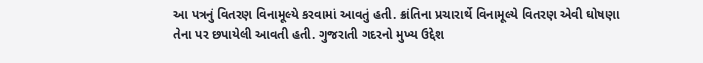આ પત્રનું વિતરણ વિનામૂલ્યે કરવામાં આવતું હતી. ક્રાંતિના પ્રચારાર્થે વિનામૂલ્યે વિતરણ એવી ઘોષણા તેના પર છપાયેલી આવતી હતી. ગુજરાતી ગદરનો મુખ્ય ઉદ્દેશ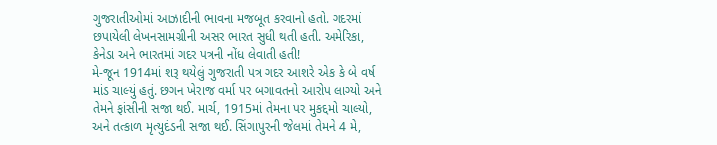ગુજરાતીઓમાં આઝાદીની ભાવના મજબૂત કરવાનો હતો. ગદરમાં છપાયેલી લેખનસામગ્રીની અસર ભારત સુધી થતી હતી. અમેરિકા, કેનેડા અને ભારતમાં ગદર પત્રની નોંધ લેવાતી હતી!
મે-જૂન 1914માં શરૂ થયેલું ગુજરાતી પત્ર ગદર આશરે એક કે બે વર્ષ માંડ ચાલ્યું હતું. છગન ખેરાજ વર્મા પર બગાવતનો આરોપ લાગ્યો અને તેમને ફાંસીની સજા થઈ. માર્ચ, 1915માં તેમના પર મુકદ્દમો ચાલ્યો, અને તત્કાળ મૃત્યુદંડની સજા થઈ. સિંગાપુરની જેલમાં તેમને 4 મે,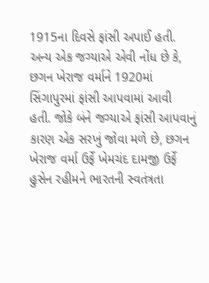1915ના દિવસે ફાંસી અપાઈ હતી. અન્ય એક જગ્યાએ એવી નોંધ છે કે, છગન ખેરાજ વર્માને 1920માં સિંગાપુરમાં ફાંસી આપવામાં આવી હતી. જોકે બંને જગ્યાએ ફાંસી આપવાનું કારણ એક સરખું જોવા મળે છે, છગન ખેરાજ વર્મા ઉર્ફે ખેમચંદ દામજી ઉર્ફે હુસેન રહીમને ભારતની સ્વતંત્રતા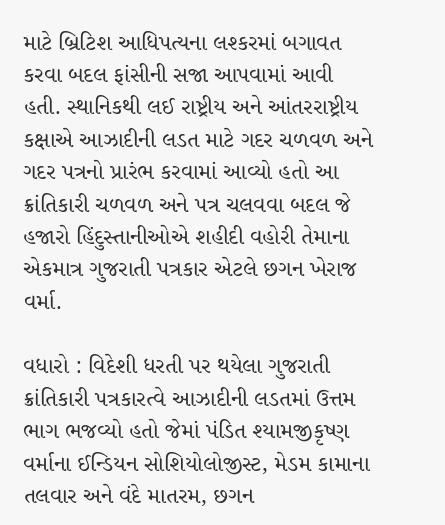માટે બ્રિટિશ આધિપત્યના લશ્કરમાં બગાવત કરવા બદલ ફાંસીની સજા આપવામાં આવી હતી. સ્થાનિકથી લઈ રાષ્ટ્રીય અને આંતરરાષ્ટ્રીય કક્ષાએ આઝાદીની લડત માટે ગદર ચળવળ અને ગદર પત્રનો પ્રારંભ કરવામાં આવ્યો હતો આ ક્રાંતિકારી ચળવળ અને પત્ર ચલવવા બદલ જે હજારો હિંદુસ્તાનીઓએ શહીદી વહોરી તેમાના એકમાત્ર ગુજરાતી પત્રકાર એટલે છગન ખેરાજ વર્મા.

વધારો : વિદેશી ધરતી પર થયેલા ગુજરાતી ક્રાંતિકારી પત્રકારત્વે આઝાદીની લડતમાં ઉત્તમ ભાગ ભજવ્યો હતો જેમાં પંડિત શ્યામજીકૃષ્ણ વર્માના ઈન્ડિયન સોશિયોલોજીસ્ટ, મેડમ કામાના તલવાર અને વંદે માતરમ, છગન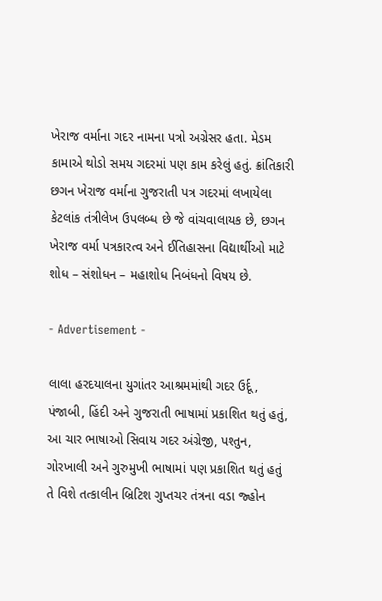ખેરાજ વર્માના ગદર નામના પત્રો અગ્રેસર હતા. મેડમ કામાએ થોડો સમય ગદરમાં પણ કામ કરેલું હતું. ક્રાંતિકારી છગન ખેરાજ વર્માના ગુજરાતી પત્ર ગદરમાં લખાયેલા કેટલાંક તંત્રીલેખ ઉપલબ્ધ છે જે વાંચવાલાયક છે, છગન ખેરાજ વર્મા પત્રકારત્વ અને ઈતિહાસના વિદ્યાર્થીઓ માટે શોધ – સંશોધન – મહાશોધ નિબંધનો વિષય છે.

- Advertisement -

લાલા હરદયાલના યુગાંતર આશ્રમમાંથી ગદર ઉર્દૂ, પંજાબી, હિંદી અને ગુજરાતી ભાષામાં પ્રકાશિત થતું હતું, આ ચાર ભાષાઓ સિવાય ગદર અંગ્રેજી, પશ્તુન, ગોરખાલી અને ગુરુમુખી ભાષામાં પણ પ્રકાશિત થતું હતું તે વિશે તત્કાલીન બ્રિટિશ ગુપ્તચર તંત્રના વડા જ્હોન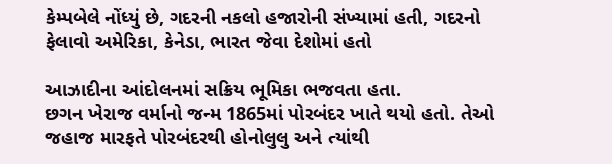કેમ્પબેલે નોંધ્યું છે, ગદરની નકલો હજારોની સંખ્યામાં હતી, ગદરનો ફેલાવો અમેરિકા, કેનેડા, ભારત જેવા દેશોમાં હતો

આઝાદીના આંદોલનમાં સક્રિય ભૂમિકા ભજવતા હતા.
છગન ખેરાજ વર્માનો જન્મ 1865માં પોરબંદર ખાતે થયો હતો. તેઓ જહાજ મારફતે પોરબંદરથી હોનોલુલુ અને ત્યાંથી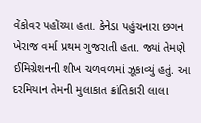વેંકોવર પહોંચ્યા હતા. કેનેડા પહુંચનારા છગન ખેરાજ વર્મા પ્રથમ ગુજરાતી હતા. જ્યાં તેમણે ઈમિગ્રેશનની શીખ ચળવળમાં ઝૂકાવ્યું હતું. આ દરમિયાન તેમની મુલાકાત ક્રાંતિકારી લાલા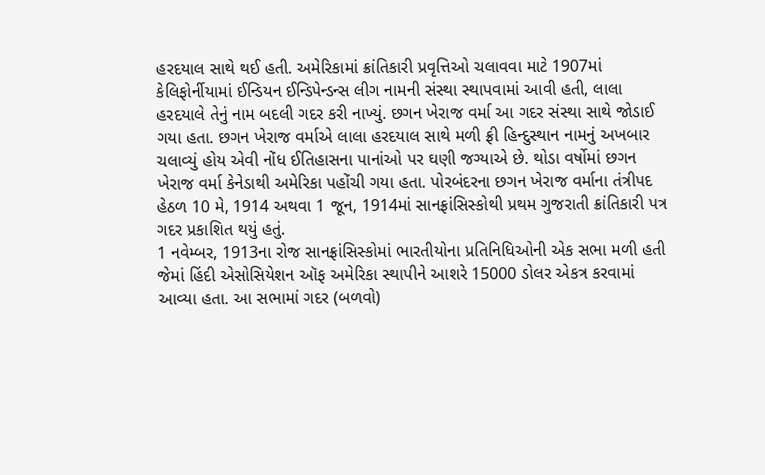હરદયાલ સાથે થઈ હતી. અમેરિકામાં ક્રાંતિકારી પ્રવૃત્તિઓ ચલાવવા માટે 1907માં કેલિફોર્નીયામાં ઈન્ડિયન ઈન્ડિપેન્ડન્સ લીગ નામની સંસ્થા સ્થાપવામાં આવી હતી, લાલા હરદયાલે તેનું નામ બદલી ગદર કરી નાખ્યું. છગન ખેરાજ વર્મા આ ગદર સંસ્થા સાથે જોડાઈ ગયા હતા. છગન ખેરાજ વર્માએ લાલા હરદયાલ સાથે મળી ફ્રી હિન્દુસ્થાન નામનું અખબાર ચલાવ્યું હોય એવી નોંધ ઈતિહાસના પાનાંઓ પર ઘણી જગ્યાએ છે. થોડા વર્ષોમાં છગન ખેરાજ વર્મા કેનેડાથી અમેરિકા પહોંચી ગયા હતા. પોરબંદરના છગન ખેરાજ વર્માના તંત્રીપદ હેઠળ 10 મે, 1914 અથવા 1 જૂન, 1914માં સાનફ્રાંસિસ્કોથી પ્રથમ ગુજરાતી ક્રાંતિકારી પત્ર ગદર પ્રકાશિત થયું હતું.
1 નવેમ્બર, 1913ના રોજ સાનફ્રાંસિસ્કોમાં ભારતીયોના પ્રતિનિધિઓની એક સભા મળી હતી જેમાં હિંદી એસોસિયેશન ઑફ અમેરિકા સ્થાપીને આશરે 15000 ડોલર એકત્ર કરવામાં આવ્યા હતા. આ સભામાં ગદર (બળવો)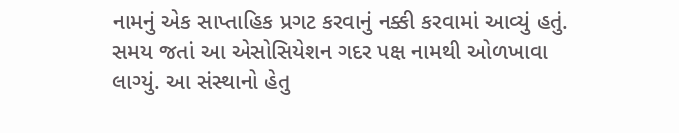નામનું એક સાપ્તાહિક પ્રગટ કરવાનું નક્કી કરવામાં આવ્યું હતું. સમય જતાં આ એસોસિયેશન ગદર પક્ષ નામથી ઓળખાવા લાગ્યું. આ સંસ્થાનો હેતુ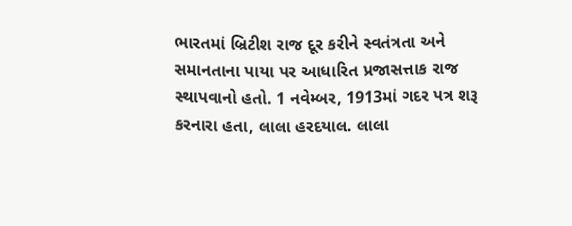ભારતમાં બ્રિટીશ રાજ દૂર કરીને સ્વતંત્રતા અને સમાનતાના પાયા પર આધારિત પ્રજાસત્તાક રાજ સ્થાપવાનો હતો. 1 નવેમ્બર, 1913માં ગદર પત્ર શરૂ કરનારા હતા, લાલા હરદયાલ. લાલા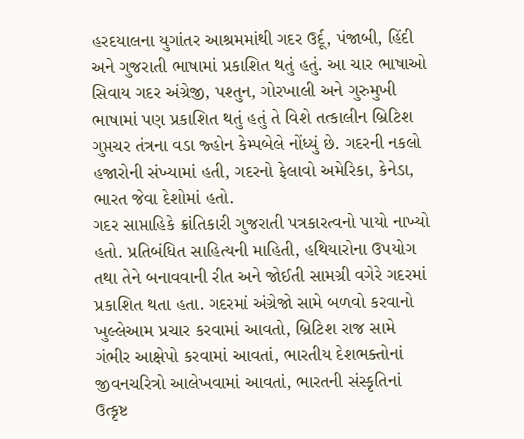હરદયાલના યુગાંતર આશ્રમમાંથી ગદર ઉર્દૂ, પંજાબી, હિંદી અને ગુજરાતી ભાષામાં પ્રકાશિત થતું હતું. આ ચાર ભાષાઓ સિવાય ગદર અંગ્રેજી, પશ્તુન, ગોરખાલી અને ગુરુમુખી ભાષામાં પણ પ્રકાશિત થતું હતું તે વિશે તત્કાલીન બ્રિટિશ ગુપ્તચર તંત્રના વડા જ્હોન કેમ્પબેલે નોંધ્યું છે. ગદરની નકલો હજારોની સંખ્યામાં હતી, ગદરનો ફેલાવો અમેરિકા, કેનેડા, ભારત જેવા દેશોમાં હતો.
ગદર સાપ્તાહિકે ક્રાંતિકારી ગુજરાતી પત્રકારત્વનો પાયો નાખ્યો હતો. પ્રતિબંધિત સાહિત્યની માહિતી, હથિયારોના ઉપયોગ તથા તેને બનાવવાની રીત અને જોઈતી સામગ્રી વગેરે ગદરમાં પ્રકાશિત થતા હતા. ગદરમાં અંગ્રેજો સામે બળવો કરવાનો ખુલ્લેઆમ પ્રચાર કરવામાં આવતો, બ્રિટિશ રાજ સામે ગંભીર આક્ષેપો કરવામાં આવતાં, ભારતીય દેશભક્તોનાં જીવનચરિત્રો આલેખવામાં આવતાં, ભારતની સંસ્કૃતિનાં ઉત્કૃષ્ટ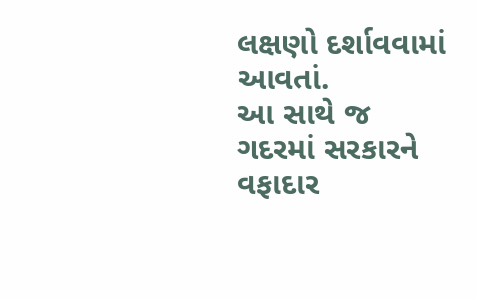લક્ષણો દર્શાવવામાં આવતાં.
આ સાથે જ ગદરમાં સરકારને વફાદાર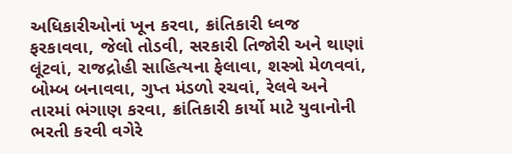અધિકારીઓનાં ખૂન કરવા, ક્રાંતિકારી ધ્વજ ફરકાવવા, જેલો તોડવી, સરકારી તિજોરી અને થાણાં લૂંટવાં, રાજદ્રોહી સાહિત્યના ફેલાવા, શસ્ત્રો મેળવવાં, બોમ્બ બનાવવા, ગુપ્ત મંડળો રચવાં, રેલવે અને તારમાં ભંગાણ કરવા, ક્રાંતિકારી કાર્યો માટે યુવાનોની ભરતી કરવી વગેરે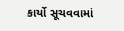કાર્યો સૂચવવામાં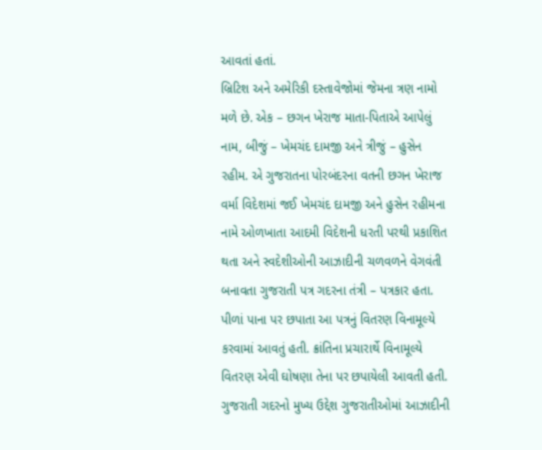આવતાં હતાં.
બ્રિટિશ અને અમેરિકી દસ્તાવેજોમાં જેમના ત્રણ નામો મળે છે. એક – છગન ખેરાજ માતા-પિતાએ આપેલું નામ, બીજું – ખેમચંદ દામજી અને ત્રીજું – હુસેન રહીમ. એ ગુજરાતના પોરબંદરના વતની છગન ખેરાજ વર્મા વિદેશમાં જઈ ખેમચંદ દામજી અને હુસેન રહીમના નામે ઓળખાતા આદમી વિદેશની ધરતી પરથી પ્રકાશિત થતા અને સ્વદેશીઓની આઝાદીની ચળવળને વેગવંતી બનાવતા ગુજરાતી પત્ર ગદરના તંત્રી – પત્રકાર હતા. પીળાં પાના પર છપાતા આ પત્રનું વિતરણ વિનામૂલ્યે કરવામાં આવતું હતી. ક્રાંતિના પ્રચારાર્થે વિનામૂલ્યે વિતરણ એવી ઘોષણા તેના પર છપાયેલી આવતી હતી. ગુજરાતી ગદરનો મુખ્ય ઉદ્દેશ ગુજરાતીઓમાં આઝાદીની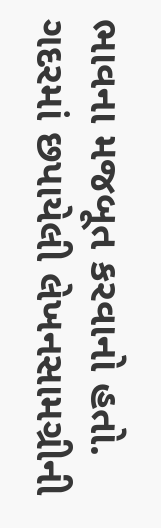ભાવના મજબૂત કરવાનો હતો. ગદરમાં છપાયેલી લેખનસામગ્રીની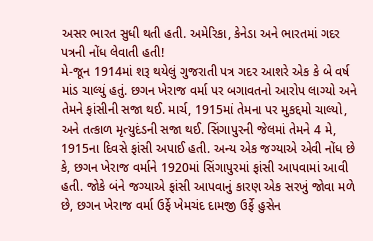અસર ભારત સુધી થતી હતી. અમેરિકા, કેનેડા અને ભારતમાં ગદર પત્રની નોંધ લેવાતી હતી!
મે-જૂન 1914માં શરૂ થયેલું ગુજરાતી પત્ર ગદર આશરે એક કે બે વર્ષ માંડ ચાલ્યું હતું. છગન ખેરાજ વર્મા પર બગાવતનો આરોપ લાગ્યો અને તેમને ફાંસીની સજા થઈ. માર્ચ, 1915માં તેમના પર મુકદ્દમો ચાલ્યો, અને તત્કાળ મૃત્યુદંડની સજા થઈ. સિંગાપુરની જેલમાં તેમને 4 મે, 1915ના દિવસે ફાંસી અપાઈ હતી. અન્ય એક જગ્યાએ એવી નોંધ છે કે, છગન ખેરાજ વર્માને 1920માં સિંગાપુરમાં ફાંસી આપવામાં આવી હતી. જોકે બંને જગ્યાએ ફાંસી આપવાનું કારણ એક સરખું જોવા મળે છે, છગન ખેરાજ વર્મા ઉર્ફે ખેમચંદ દામજી ઉર્ફે હુસેન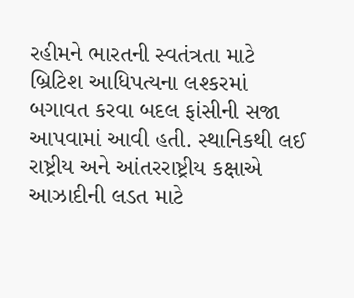રહીમને ભારતની સ્વતંત્રતા માટે બ્રિટિશ આધિપત્યના લશ્કરમાં બગાવત કરવા બદલ ફાંસીની સજા આપવામાં આવી હતી. સ્થાનિકથી લઈ રાષ્ટ્રીય અને આંતરરાષ્ટ્રીય કક્ષાએ આઝાદીની લડત માટે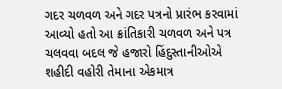ગદર ચળવળ અને ગદર પત્રનો પ્રારંભ કરવામાં આવ્યો હતો આ ક્રાંતિકારી ચળવળ અને પત્ર ચલવવા બદલ જે હજારો હિંદુસ્તાનીઓએ શહીદી વહોરી તેમાના એકમાત્ર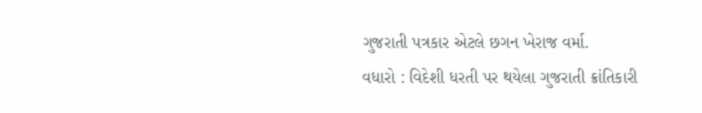ગુજરાતી પત્રકાર એટલે છગન ખેરાજ વર્મા.
વધારો : વિદેશી ધરતી પર થયેલા ગુજરાતી ક્રાંતિકારી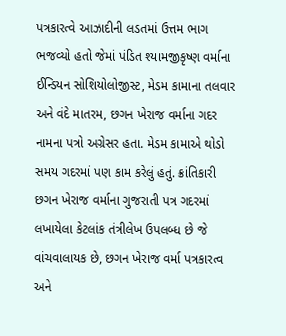પત્રકારત્વે આઝાદીની લડતમાં ઉત્તમ ભાગ ભજવ્યો હતો જેમાં પંડિત શ્યામજીકૃષ્ણ વર્માના ઈન્ડિયન સોશિયોલોજીસ્ટ, મેડમ કામાના તલવાર અને વંદે માતરમ, છગન ખેરાજ વર્માના ગદર નામના પત્રો અગ્રેસર હતા. મેડમ કામાએ થોડો સમય ગદરમાં પણ કામ કરેલું હતું. ક્રાંતિકારી છગન ખેરાજ વર્માના ગુજરાતી પત્ર ગદરમાં લખાયેલા કેટલાંક તંત્રીલેખ ઉપલબ્ધ છે જે વાંચવાલાયક છે, છગન ખેરાજ વર્મા પત્રકારત્વ અને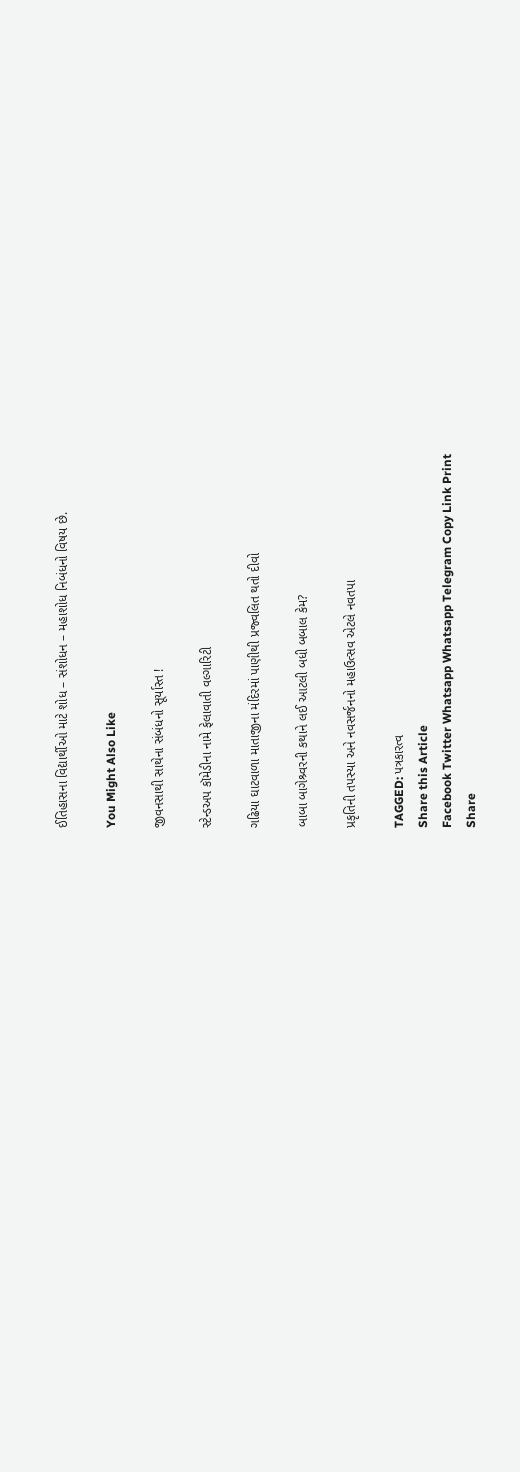ઈતિહાસના વિદ્યાર્થીઓ માટે શોધ – સંશોધન – મહાશોધ નિબંધનો વિષય છે.

You Might Also Like

જીવનસાથી સાથેના સંબંધનો સૂર્યાસ્ત !

સ્ટેન્ડઅપ કૉમેડીના નામે ફેલાવાતી વલ્ગારિટી

ગઢિયા ઘાટવાળા માતાજીના મંદિરમાં પાણીથી પ્રજ્વલિત થતો દીવો

બાબા બાગેશ્ર્વરની કથાને લઈ આટલી બધી બબાલ કેમ?

પ્રકૃતિની તપસ્યા અને નવસર્જનનો મહાઉત્સવ એટલે નવતપા

TAGGED: પત્રકારત્વ
Share this Article
Facebook Twitter Whatsapp Whatsapp Telegram Copy Link Print
Share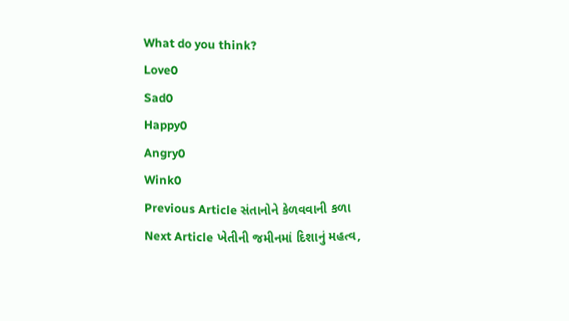What do you think?
Love0
Sad0
Happy0
Angry0
Wink0
Previous Article સંતાનોને કેળવવાની કળા
Next Article ખેતીની જમીનમાં દિશાનું મહત્વ,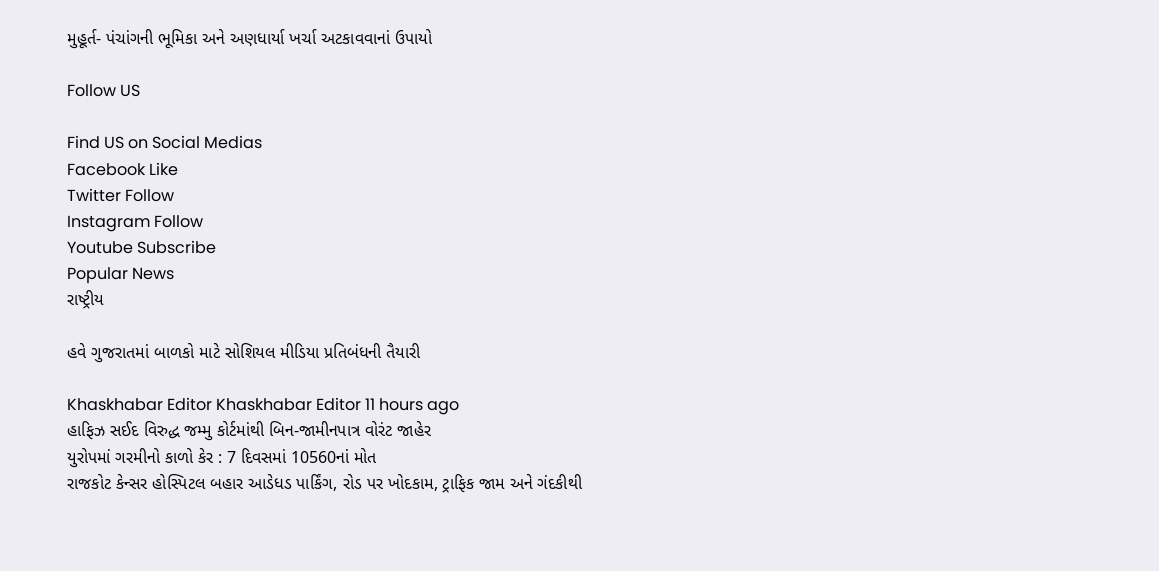મુહૂર્ત- પંચાંગની ભૂમિકા અને અણધાર્યા ખર્ચા અટકાવવાનાં ઉપાયો

Follow US

Find US on Social Medias
Facebook Like
Twitter Follow
Instagram Follow
Youtube Subscribe
Popular News
રાષ્ટ્રીય

હવે ગુજરાતમાં બાળકો માટે સોશિયલ મીડિયા પ્રતિબંધની તૈયારી

Khaskhabar Editor Khaskhabar Editor 11 hours ago
હાફિઝ સઈદ વિરુદ્ધ જમ્મુ કોર્ટમાંથી બિન-જામીનપાત્ર વોરંટ જાહેર
યુરોપમાં ગરમીનો કાળો કેર : 7 દિવસમાં 10560નાં મોત
રાજકોટ કેન્સર હોસ્પિટલ બહાર આડેધડ પાર્કિંગ, રોડ પર ખોદકામ, ટ્રાફિક જામ અને ગંદકીથી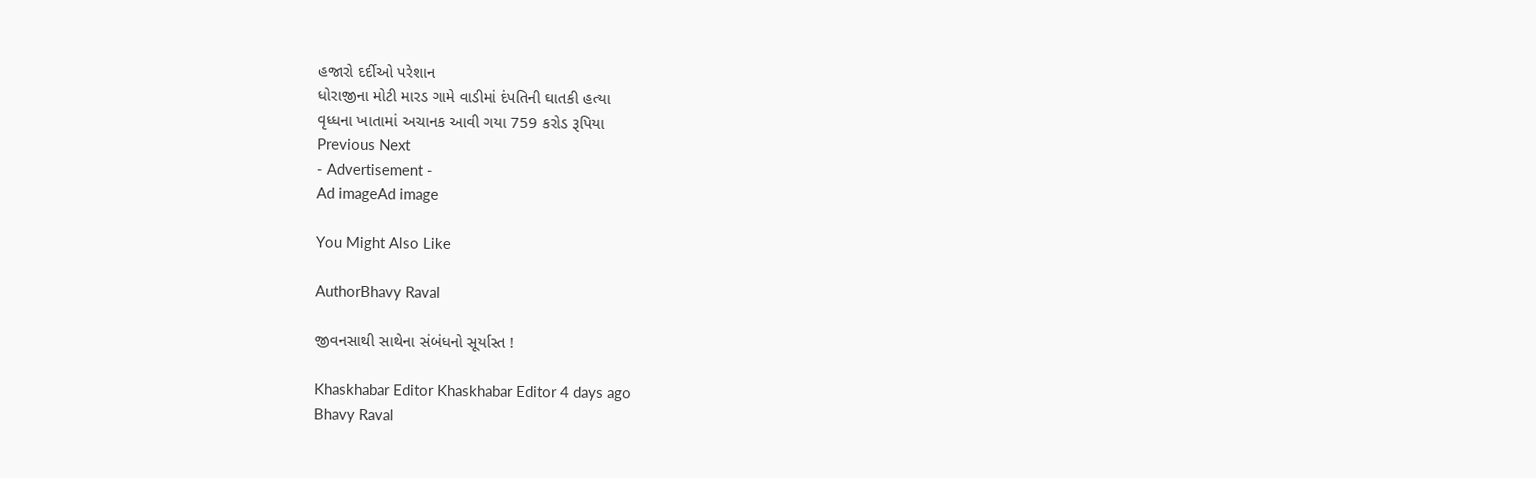હજારો દર્દીઓ પરેશાન
ધોરાજીના મોટી મારડ ગામે વાડીમાં દંપતિની ઘાતકી હત્યા
વૃધ્ધના ખાતામાં અચાનક આવી ગયા 759 કરોડ રૂપિયા
Previous Next
- Advertisement -
Ad imageAd image

You Might Also Like

AuthorBhavy Raval

જીવનસાથી સાથેના સંબંધનો સૂર્યાસ્ત !

Khaskhabar Editor Khaskhabar Editor 4 days ago
Bhavy Raval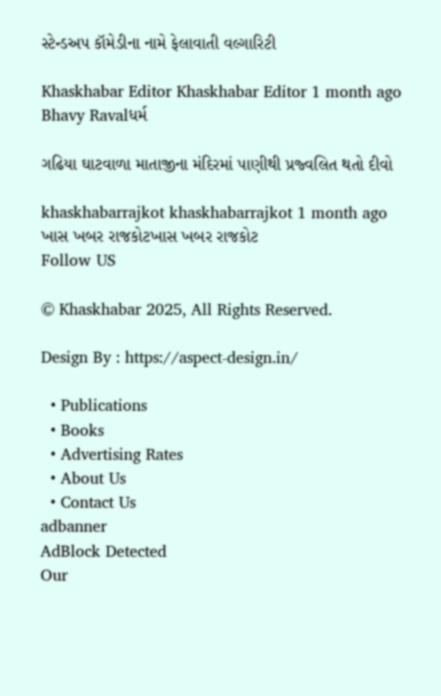સ્ટેન્ડઅપ કૉમેડીના નામે ફેલાવાતી વલ્ગારિટી

Khaskhabar Editor Khaskhabar Editor 1 month ago
Bhavy Ravalધર્મ

ગઢિયા ઘાટવાળા માતાજીના મંદિરમાં પાણીથી પ્રજ્વલિત થતો દીવો

khaskhabarrajkot khaskhabarrajkot 1 month ago
ખાસ ખબર રાજકોટખાસ ખબર રાજકોટ
Follow US

© Khaskhabar 2025, All Rights Reserved.

Design By : https://aspect-design.in/

  • Publications
  • Books
  • Advertising Rates
  • About Us
  • Contact Us
adbanner
AdBlock Detected
Our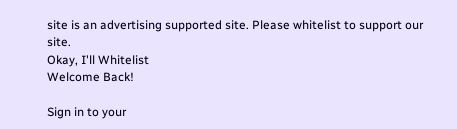site is an advertising supported site. Please whitelist to support our site.
Okay, I'll Whitelist
Welcome Back!

Sign in to your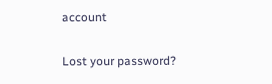account

Lost your password?